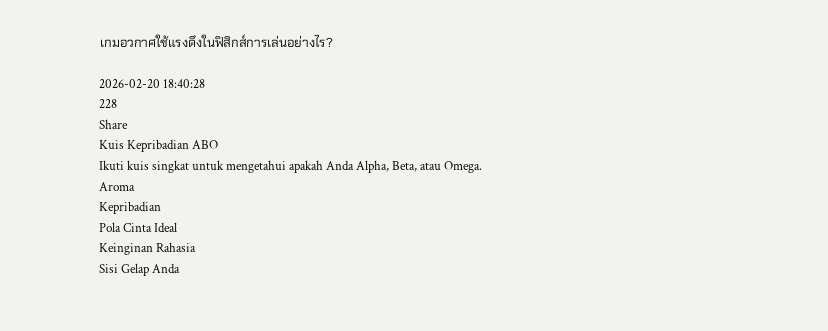เกมอวกาศใช้แรงดึงในฟิสิกส์การเล่นอย่างไร?

2026-02-20 18:40:28
228
Share
Kuis Kepribadian ABO
Ikuti kuis singkat untuk mengetahui apakah Anda Alpha, Beta, atau Omega.
Aroma
Kepribadian
Pola Cinta Ideal
Keinginan Rahasia
Sisi Gelap Anda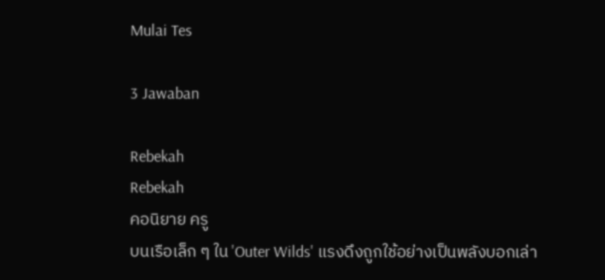Mulai Tes

3 Jawaban

Rebekah
Rebekah
คอนิยาย ครู
บนเรือเล็ก ๆ ใน 'Outer Wilds' แรงดึงถูกใช้อย่างเป็นพลังบอกเล่า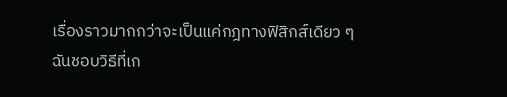เรื่องราวมากกว่าจะเป็นแค่กฎทางฟิสิกส์เดียว ๆ ฉันชอบวิธีที่เก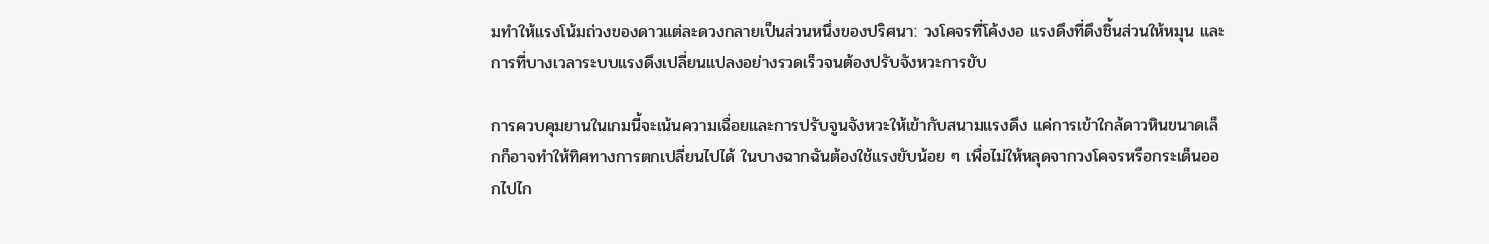มทำให้แรงโน้มถ่วงของดาวแต่ละดวงกลายเป็นส่วนหนึ่งของปริศนา: วงโคจรที่โค้งงอ แรงดึงที่ดึงชิ้นส่วนให้หมุน และการที่บางเวลาระบบแรงดึงเปลี่ยนแปลงอย่างรวดเร็วจนต้องปรับจังหวะการขับ

การควบคุมยานในเกมนี้จะเน้นความเฉื่อยและการปรับจูนจังหวะให้เข้ากับสนามแรงดึง แค่การเข้าใกล้ดาวหินขนาดเล็กก็อาจทำให้ทิศทางการตกเปลี่ยนไปได้ ในบางฉากฉันต้องใช้แรงขับน้อย ๆ เพื่อไม่ให้หลุดจากวงโคจรหรือกระเด็นออกไปไก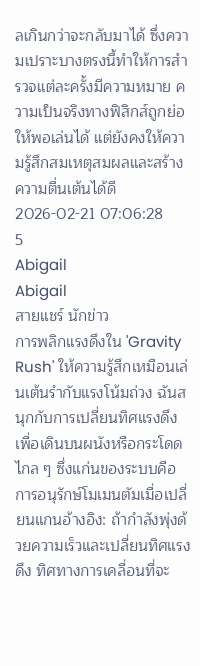ลเกินกว่าจะกลับมาได้ ซึ่งความเปราะบางตรงนี้ทำให้การสำรวจแต่ละครั้งมีความหมาย ความเป็นจริงทางฟิสิกส์ถูกย่อให้พอเล่นได้ แต่ยังคงให้ความรู้สึกสมเหตุสมผลและสร้างความตื่นเต้นได้ดี
2026-02-21 07:06:28
5
Abigail
Abigail
สายแชร์ นักข่าว
การพลิกแรงดึงใน 'Gravity Rush' ให้ความรู้สึกเหมือนเล่นเต้นรำกับแรงโน้มถ่วง ฉันสนุกกับการเปลี่ยนทิศแรงดึงเพื่อเดินบนผนังหรือกระโดดไกล ๆ ซึ่งแก่นของระบบคือการอนุรักษ์โมเมนตัมเมื่อเปลี่ยนแกนอ้างอิง: ถ้ากำลังพุ่งด้วยความเร็วและเปลี่ยนทิศแรงดึง ทิศทางการเคลื่อนที่จะ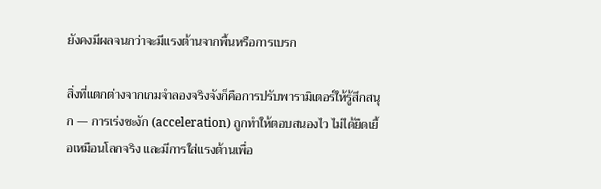ยังคงมีผลจนกว่าจะมีแรงต้านจากพื้นหรือการเบรก

สิ่งที่แตกต่างจากเกมจำลองจริงจังก็คือการปรับพารามิเตอร์ให้รู้สึกสนุก — การเร่งชะงัก (acceleration) ถูกทำให้ตอบสนองไว ไม่ได้ยืดเยื้อเหมือนโลกจริง และมีการใส่แรงต้านเพื่อ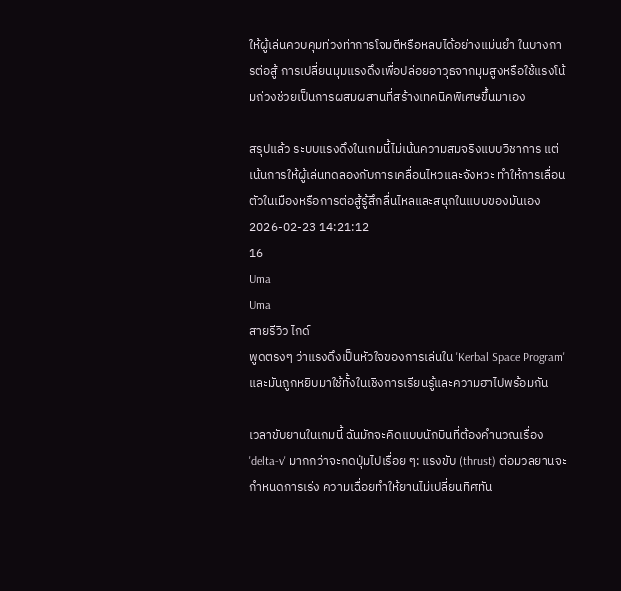ให้ผู้เล่นควบคุมท่วงท่าการโจมตีหรือหลบได้อย่างแม่นยำ ในบางการต่อสู้ การเปลี่ยนมุมแรงดึงเพื่อปล่อยอาวุธจากมุมสูงหรือใช้แรงโน้มถ่วงช่วยเป็นการผสมผสานที่สร้างเทคนิคพิเศษขึ้นมาเอง

สรุปแล้ว ระบบแรงดึงในเกมนี้ไม่เน้นความสมจริงแบบวิชาการ แต่เน้นการให้ผู้เล่นทดลองกับการเคลื่อนไหวและจังหวะ ทำให้การเลื่อนตัวในเมืองหรือการต่อสู้รู้สึกลื่นไหลและสนุกในแบบของมันเอง
2026-02-23 14:21:12
16
Uma
Uma
สายรีวิว ไกด์
พูดตรงๆ ว่าแรงดึงเป็นหัวใจของการเล่นใน 'Kerbal Space Program' และมันถูกหยิบมาใช้ทั้งในเชิงการเรียนรู้และความฮาไปพร้อมกัน

เวลาขับยานในเกมนี้ ฉันมักจะคิดแบบนักบินที่ต้องคำนวณเรื่อง 'delta-v' มากกว่าจะกดปุ่มไปเรื่อย ๆ: แรงขับ (thrust) ต่อมวลยานจะกำหนดการเร่ง ความเฉื่อยทำให้ยานไม่เปลี่ยนทิศทัน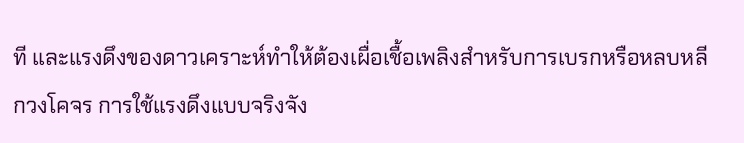ที และแรงดึงของดาวเคราะห์ทำให้ต้องเผื่อเชื้อเพลิงสำหรับการเบรกหรือหลบหลีกวงโคจร การใช้แรงดึงแบบจริงจัง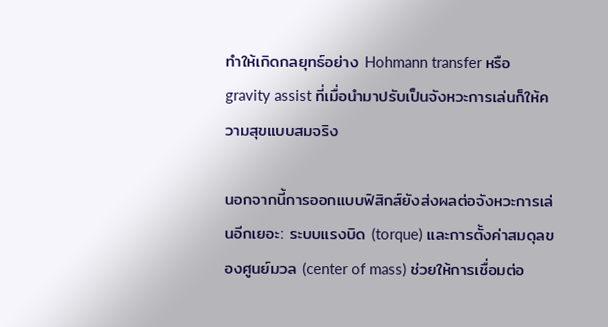ทำให้เกิดกลยุทธ์อย่าง Hohmann transfer หรือ gravity assist ที่เมื่อนำมาปรับเป็นจังหวะการเล่นก็ให้ความสุขแบบสมจริง

นอกจากนี้การออกแบบฟิสิกส์ยังส่งผลต่อจังหวะการเล่นอีกเยอะ: ระบบแรงบิด (torque) และการตั้งค่าสมดุลของศูนย์มวล (center of mass) ช่วยให้การเชื่อมต่อ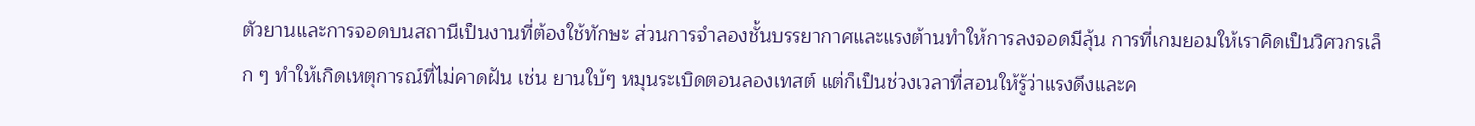ตัวยานและการจอดบนสถานีเป็นงานที่ต้องใช้ทักษะ ส่วนการจำลองชั้นบรรยากาศและแรงต้านทำให้การลงจอดมีลุ้น การที่เกมยอมให้เราคิดเป็นวิศวกรเล็ก ๆ ทำให้เกิดเหตุการณ์ที่ไม่คาดฝัน เช่น ยานใบ้ๆ หมุนระเบิดตอนลองเทสต์ แต่ก็เป็นช่วงเวลาที่สอนให้รู้ว่าแรงดึงและค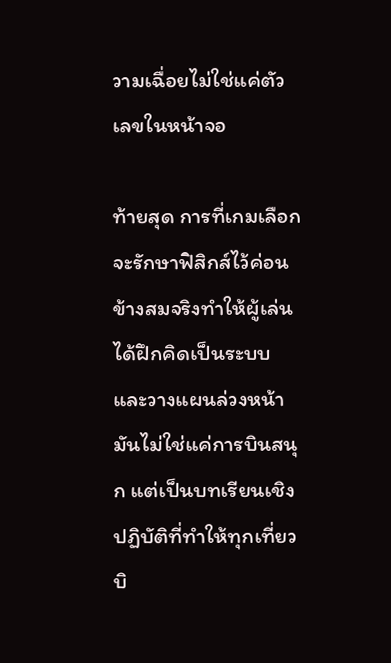วามเฉื่อยไม่ใช่แค่ตัวเลขในหน้าจอ

ท้ายสุด การที่เกมเลือกจะรักษาฟิสิกส์ไว้ค่อนข้างสมจริงทำให้ผู้เล่นได้ฝึกคิดเป็นระบบและวางแผนล่วงหน้า มันไม่ใช่แค่การบินสนุก แต่เป็นบทเรียนเชิงปฏิบัติที่ทำให้ทุกเที่ยวบิ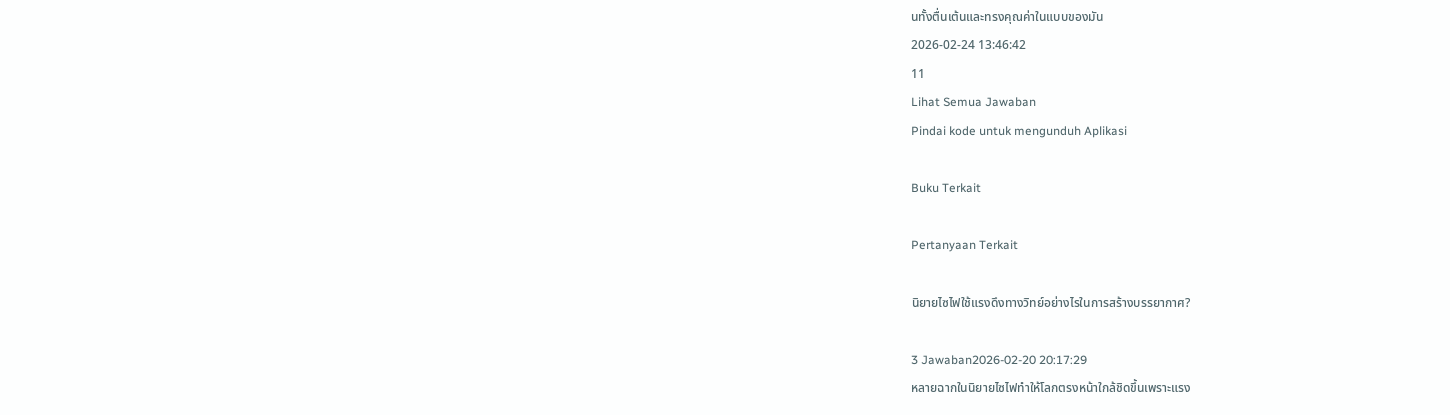นทั้งตื่นเต้นและทรงคุณค่าในแบบของมัน
2026-02-24 13:46:42
11
Lihat Semua Jawaban
Pindai kode untuk mengunduh Aplikasi

Buku Terkait

Pertanyaan Terkait

นิยายไซไฟใช้แรงดึงทางวิทย์อย่างไรในการสร้างบรรยากาศ?

3 Jawaban2026-02-20 20:17:29
หลายฉากในนิยายไซไฟทำให้โลกตรงหน้าใกล้ชิดขึ้นเพราะแรง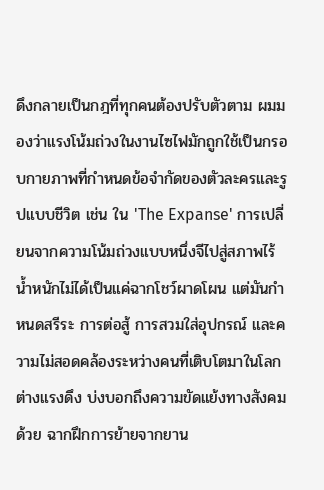ดึงกลายเป็นกฎที่ทุกคนต้องปรับตัวตาม ผมมองว่าแรงโน้มถ่วงในงานไซไฟมักถูกใช้เป็นกรอบกายภาพที่กำหนดข้อจำกัดของตัวละครและรูปแบบชีวิต เช่น ใน 'The Expanse' การเปลี่ยนจากความโน้มถ่วงแบบหนึ่งจีไปสู่สภาพไร้น้ำหนักไม่ได้เป็นแค่ฉากโชว์ผาดโผน แต่มันกำหนดสรีระ การต่อสู้ การสวมใส่อุปกรณ์ และความไม่สอดคล้องระหว่างคนที่เติบโตมาในโลกต่างแรงดึง บ่งบอกถึงความขัดแย้งทางสังคมด้วย ฉากฝึกการย้ายจากยาน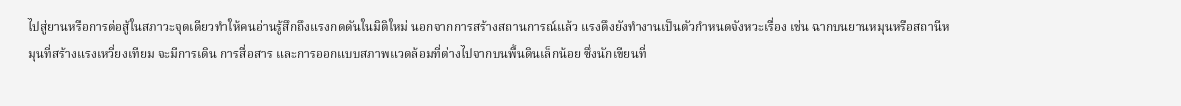ไปสู่ยานหรือการต่อสู้ในสภาวะจุดเดียวทำให้คนอ่านรู้สึกถึงแรงกดดันในมิติใหม่ นอกจากการสร้างสถานการณ์แล้ว แรงดึงยังทำงานเป็นตัวกำหนดจังหวะเรื่อง เช่น ฉากบนยานหมุนหรือสถานีหมุนที่สร้างแรงเหวี่ยงเทียม จะมีการเดิน การสื่อสาร และการออกแบบสภาพแวดล้อมที่ต่างไปจากบนพื้นดินเล็กน้อย ซึ่งนักเขียนที่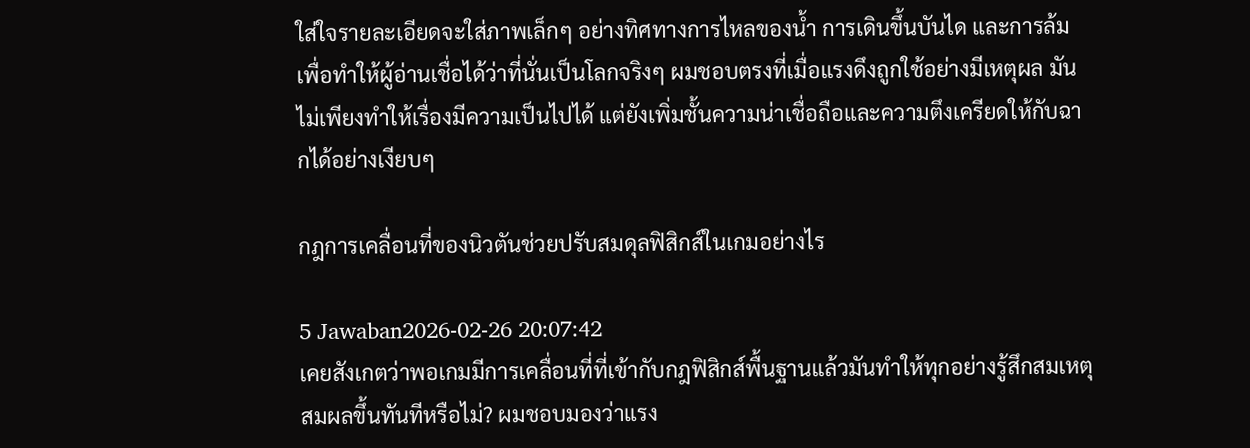ใส่ใจรายละเอียดจะใส่ภาพเล็กๆ อย่างทิศทางการไหลของน้ำ การเดินขึ้นบันได และการล้ม เพื่อทำให้ผู้อ่านเชื่อได้ว่าที่นั่นเป็นโลกจริงๆ ผมชอบตรงที่เมื่อแรงดึงถูกใช้อย่างมีเหตุผล มันไม่เพียงทำให้เรื่องมีความเป็นไปได้ แต่ยังเพิ่มชั้นความน่าเชื่อถือและความตึงเครียดให้กับฉากได้อย่างเงียบๆ

กฎการเคลื่อนที่ของนิวตันช่วยปรับสมดุลฟิสิกส์ในเกมอย่างไร

5 Jawaban2026-02-26 20:07:42
เคยสังเกตว่าพอเกมมีการเคลื่อนที่ที่เข้ากับกฎฟิสิกส์พื้นฐานแล้วมันทำให้ทุกอย่างรู้สึกสมเหตุสมผลขึ้นทันทีหรือไม่? ผมชอบมองว่าแรง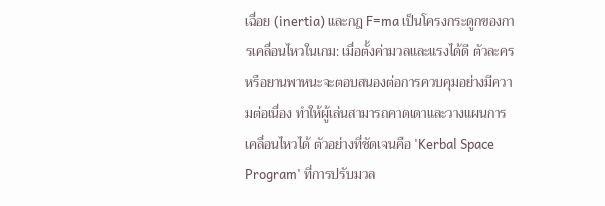เฉื่อย (inertia) และกฎ F=ma เป็นโครงกระดูกของการเคลื่อนไหวในเกม: เมื่อตั้งค่ามวลและแรงได้ดี ตัวละครหรือยานพาหนะจะตอบสนองต่อการควบคุมอย่างมีความต่อเนื่อง ทำให้ผู้เล่นสามารถคาดเดาและวางแผนการเคลื่อนไหวได้ ตัวอย่างที่ชัดเจนคือ 'Kerbal Space Program' ที่การปรับมวล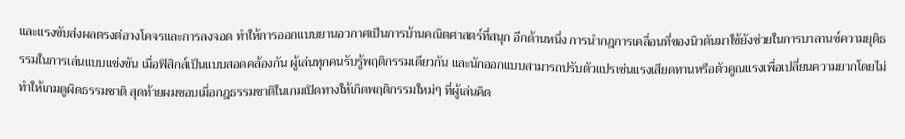และแรงขับส่งผลตรงต่อวงโคจรและการลงจอด ทำให้การออกแบบยานอวกาศเป็นการบ้านคณิตศาสตร์ที่สนุก อีกด้านหนึ่ง การนำกฎการเคลื่อนที่ของนิวตันมาใช้ยังช่วยในการบาลานซ์ความยุติธรรมในการเล่นแบบแข่งขัน เมื่อฟิสิกส์เป็นแบบสอดคล้องกัน ผู้เล่นทุกคนรับรู้พฤติกรรมเดียวกัน และนักออกแบบสามารถปรับตัวแปรเช่นแรงเสียดทานหรือตัวคูณแรงเพื่อเปลี่ยนความยากโดยไม่ทำให้เกมดูผิดธรรมชาติ สุดท้ายผมชอบเมื่อกฎธรรมชาติในเกมเปิดทางให้เกิดพฤติกรรมใหม่ๆ ที่ผู้เล่นคิด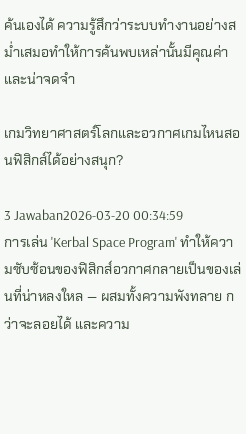ค้นเองได้ ความรู้สึกว่าระบบทำงานอย่างสม่ำเสมอทำให้การค้นพบเหล่านั้นมีคุณค่าและน่าจดจำ

เกมวิทยาศาสตร์โลกและอวกาศเกมไหนสอนฟิสิกส์ได้อย่างสนุก?

3 Jawaban2026-03-20 00:34:59
การเล่น 'Kerbal Space Program' ทำให้ความซับซ้อนของฟิสิกส์อวกาศกลายเป็นของเล่นที่น่าหลงใหล — ผสมทั้งความพังทลาย กว่าจะลอยได้ และความ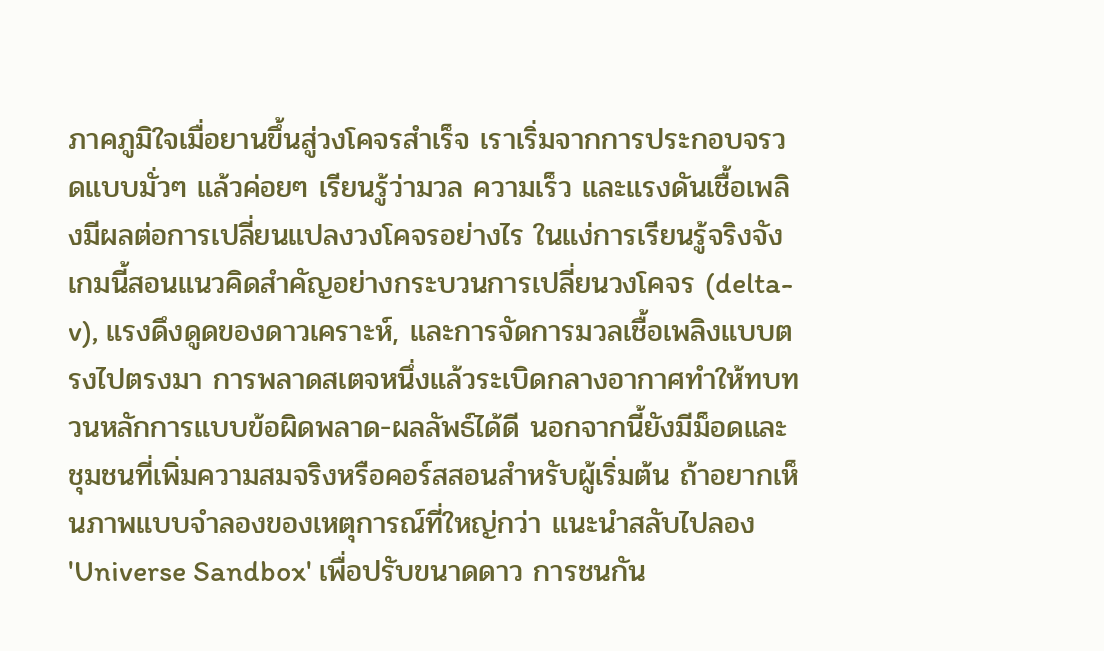ภาคภูมิใจเมื่อยานขึ้นสู่วงโคจรสำเร็จ เราเริ่มจากการประกอบจรวดแบบมั่วๆ แล้วค่อยๆ เรียนรู้ว่ามวล ความเร็ว และแรงดันเชื้อเพลิงมีผลต่อการเปลี่ยนแปลงวงโคจรอย่างไร ในแง่การเรียนรู้จริงจัง เกมนี้สอนแนวคิดสำคัญอย่างกระบวนการเปลี่ยนวงโคจร (delta-v), แรงดึงดูดของดาวเคราะห์, และการจัดการมวลเชื้อเพลิงแบบตรงไปตรงมา การพลาดสเตจหนึ่งแล้วระเบิดกลางอากาศทำให้ทบทวนหลักการแบบข้อผิดพลาด-ผลลัพธ์ได้ดี นอกจากนี้ยังมีม็อดและชุมชนที่เพิ่มความสมจริงหรือคอร์สสอนสำหรับผู้เริ่มต้น ถ้าอยากเห็นภาพแบบจำลองของเหตุการณ์ที่ใหญ่กว่า แนะนำสลับไปลอง 'Universe Sandbox' เพื่อปรับขนาดดาว การชนกัน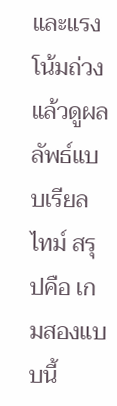และแรงโน้มถ่วงแล้วดูผลลัพธ์แบบเรียลไทม์ สรุปคือ เกมสองแบบนี้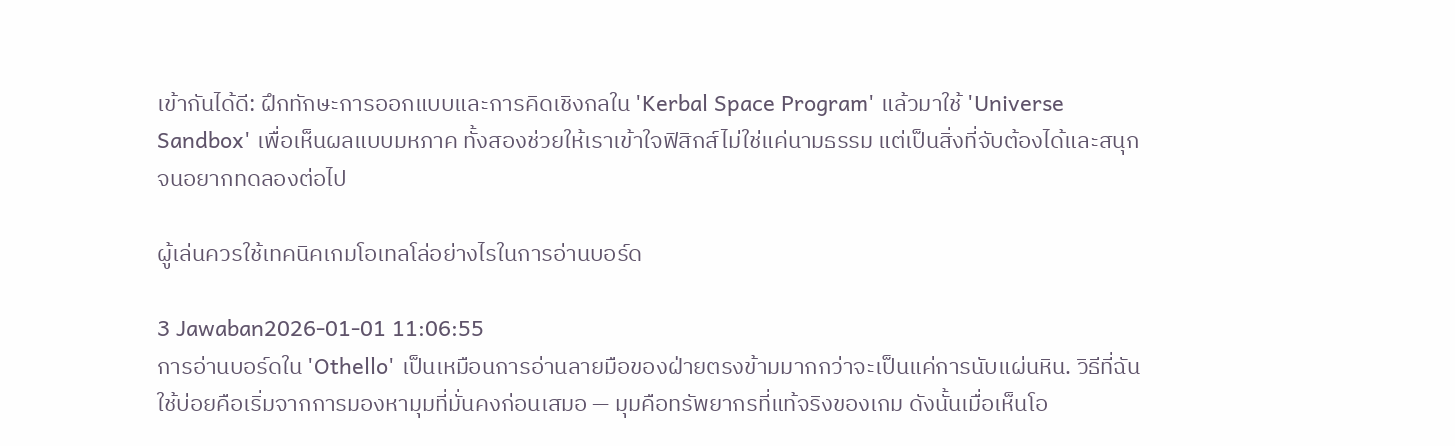เข้ากันได้ดี: ฝึกทักษะการออกแบบและการคิดเชิงกลใน 'Kerbal Space Program' แล้วมาใช้ 'Universe Sandbox' เพื่อเห็นผลแบบมหภาค ทั้งสองช่วยให้เราเข้าใจฟิสิกส์ไม่ใช่แค่นามธรรม แต่เป็นสิ่งที่จับต้องได้และสนุกจนอยากทดลองต่อไป

ผู้เล่นควรใช้เทคนิคเกมโอเทลโล่อย่างไรในการอ่านบอร์ด

3 Jawaban2026-01-01 11:06:55
การอ่านบอร์ดใน 'Othello' เป็นเหมือนการอ่านลายมือของฝ่ายตรงข้ามมากกว่าจะเป็นแค่การนับแผ่นหิน. วิธีที่ฉันใช้บ่อยคือเริ่มจากการมองหามุมที่มั่นคงก่อนเสมอ — มุมคือทรัพยากรที่แท้จริงของเกม ดังนั้นเมื่อเห็นโอ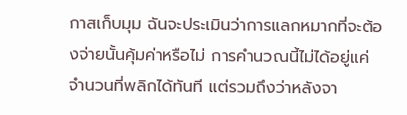กาสเก็บมุม ฉันจะประเมินว่าการแลกหมากที่จะต้องจ่ายนั้นคุ้มค่าหรือไม่ การคำนวณนี้ไม่ได้อยู่แค่จำนวนที่พลิกได้ทันที แต่รวมถึงว่าหลังจา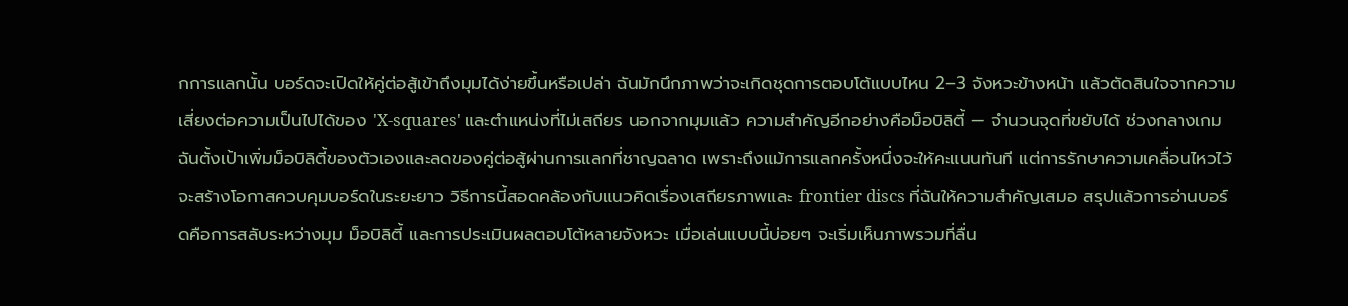กการแลกนั้น บอร์ดจะเปิดให้คู่ต่อสู้เข้าถึงมุมได้ง่ายขึ้นหรือเปล่า ฉันมักนึกภาพว่าจะเกิดชุดการตอบโต้แบบไหน 2–3 จังหวะข้างหน้า แล้วตัดสินใจจากความเสี่ยงต่อความเป็นไปได้ของ 'X-squares' และตำแหน่งที่ไม่เสถียร นอกจากมุมแล้ว ความสำคัญอีกอย่างคือม็อบิลิตี้ — จำนวนจุดที่ขยับได้ ช่วงกลางเกมฉันตั้งเป้าเพิ่มม็อบิลิตี้ของตัวเองและลดของคู่ต่อสู้ผ่านการแลกที่ชาญฉลาด เพราะถึงแม้การแลกครั้งหนึ่งจะให้คะแนนทันที แต่การรักษาความเคลื่อนไหวไว้จะสร้างโอกาสควบคุมบอร์ดในระยะยาว วิธีการนี้สอดคล้องกับแนวคิดเรื่องเสถียรภาพและ frontier discs ที่ฉันให้ความสำคัญเสมอ สรุปแล้วการอ่านบอร์ดคือการสลับระหว่างมุม ม็อบิลิตี้ และการประเมินผลตอบโต้หลายจังหวะ เมื่อเล่นแบบนี้บ่อยๆ จะเริ่มเห็นภาพรวมที่ลื่น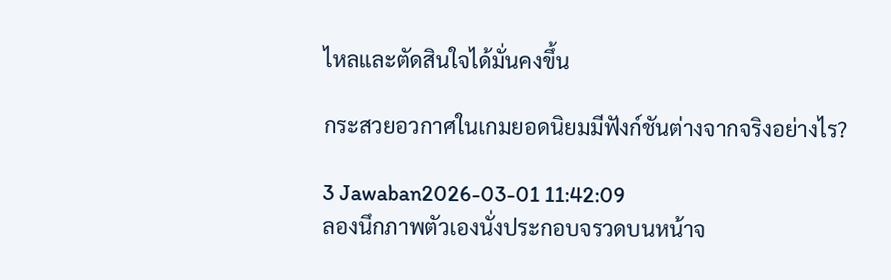ไหลและตัดสินใจได้มั่นคงขึ้น

กระสวยอวกาศในเกมยอดนิยมมีฟังก์ชันต่างจากจริงอย่างไร?

3 Jawaban2026-03-01 11:42:09
ลองนึกภาพตัวเองนั่งประกอบจรวดบนหน้าจ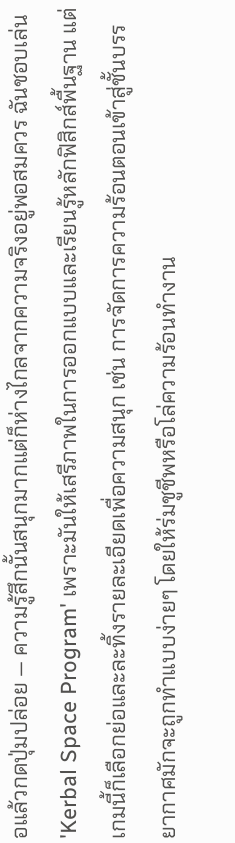อแล้วกดปุ่มปล่อย — ความรู้สึกนั้นสนุกมากแต่ก็ห่างไกลจากความจริงอยู่พอสมควร ฉันชอบเล่น 'Kerbal Space Program' เพราะมันให้เสรีภาพในการออกแบบและเรียนรู้หลักฟิสิกส์พื้นฐาน แต่เกมนี้ก็เลือกย่อและละทิ้งรายละเอียดเพื่อความสนุก เช่น การจัดการความร้อนตอนเข้าสู่ชั้นบรรยากาศมักจะถูกทำแบบง่ายๆ โดยให้ร่มชูชีพหรือโล่ความร้อนทำงาน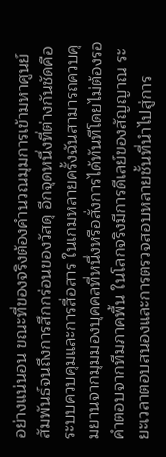อย่างแน่นอน ขณะที่ของจริงต้องคำนวณมุมการเข้ามหาศูนย์สัมพันธ์จนถึงการสึกกร่อนของวัสดุ อีกจุดหนึ่งที่ต่างกันชัดคือระบบควบคุมและการสื่อสาร ในเกมหลายครั้งฉันสามารถควบคุมยานจากมุมมองบุคคลที่หนึ่งหรือสั่งการได้ทันทีโดยไม่ต้องรอคำตอบจากทีมภาคพื้น ในโลกจริงมีการดีเลย์ของสัญญาณ ระยะเวลาตอบสนองและการตรวจสอบหลายชั้นที่นำไปสู่การ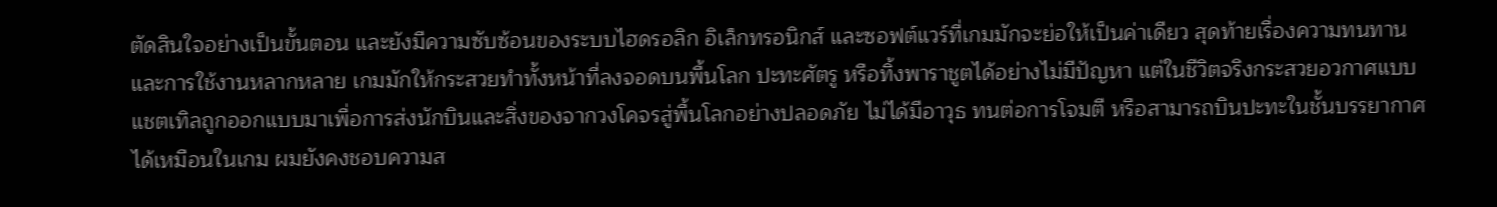ตัดสินใจอย่างเป็นขั้นตอน และยังมีความซับซ้อนของระบบไฮดรอลิก อิเล็กทรอนิกส์ และซอฟต์แวร์ที่เกมมักจะย่อให้เป็นค่าเดียว สุดท้ายเรื่องความทนทานและการใช้งานหลากหลาย เกมมักให้กระสวยทำทั้งหน้าที่ลงจอดบนพื้นโลก ปะทะศัตรู หรือทิ้งพาราชูตได้อย่างไม่มีปัญหา แต่ในชีวิตจริงกระสวยอวกาศแบบแชตเทิลถูกออกแบบมาเพื่อการส่งนักบินและสิ่งของจากวงโคจรสู่พื้นโลกอย่างปลอดภัย ไม่ได้มีอาวุธ ทนต่อการโจมตี หรือสามารถบินปะทะในชั้นบรรยากาศได้เหมือนในเกม ผมยังคงชอบความส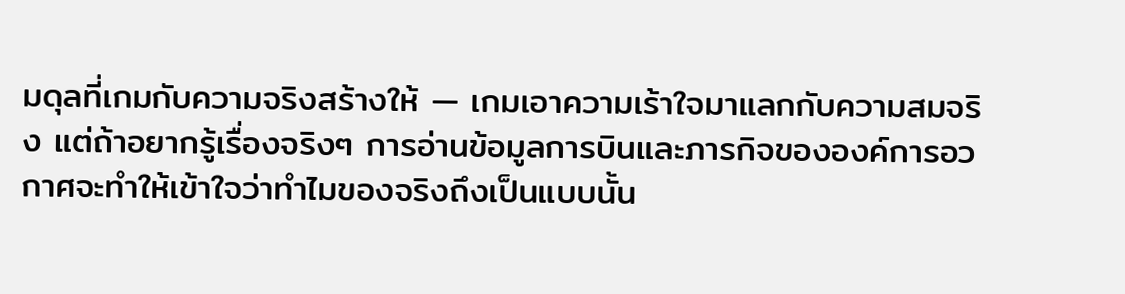มดุลที่เกมกับความจริงสร้างให้ — เกมเอาความเร้าใจมาแลกกับความสมจริง แต่ถ้าอยากรู้เรื่องจริงๆ การอ่านข้อมูลการบินและภารกิจขององค์การอวกาศจะทำให้เข้าใจว่าทำไมของจริงถึงเป็นแบบนั้น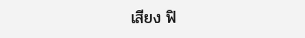เสียง ฟิ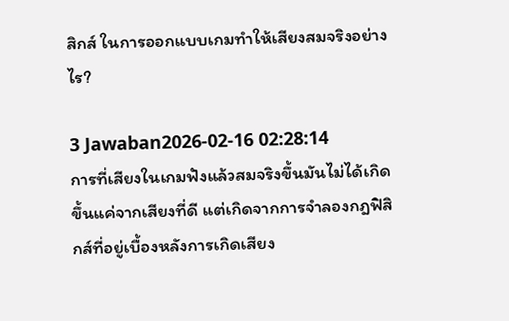สิกส์ ในการออกแบบเกมทำให้เสียงสมจริงอย่างไร?

3 Jawaban2026-02-16 02:28:14
การที่เสียงในเกมฟังแล้วสมจริงขึ้นมันไม่ได้เกิดขึ้นแค่จากเสียงที่ดี แต่เกิดจากการจำลองกฎฟิสิกส์ที่อยู่เบื้องหลังการเกิดเสียง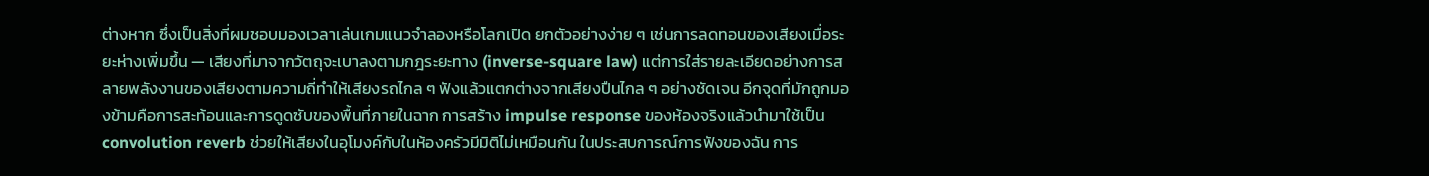ต่างหาก ซึ่งเป็นสิ่งที่ผมชอบมองเวลาเล่นเกมแนวจำลองหรือโลกเปิด ยกตัวอย่างง่าย ๆ เช่นการลดทอนของเสียงเมื่อระยะห่างเพิ่มขึ้น — เสียงที่มาจากวัตถุจะเบาลงตามกฎระยะทาง (inverse-square law) แต่การใส่รายละเอียดอย่างการสลายพลังงานของเสียงตามความถี่ทำให้เสียงรถไกล ๆ ฟังแล้วแตกต่างจากเสียงปืนไกล ๆ อย่างชัดเจน อีกจุดที่มักถูกมองข้ามคือการสะท้อนและการดูดซับของพื้นที่ภายในฉาก การสร้าง impulse response ของห้องจริงแล้วนำมาใช้เป็น convolution reverb ช่วยให้เสียงในอุโมงค์กับในห้องครัวมีมิติไม่เหมือนกัน ในประสบการณ์การฟังของฉัน การ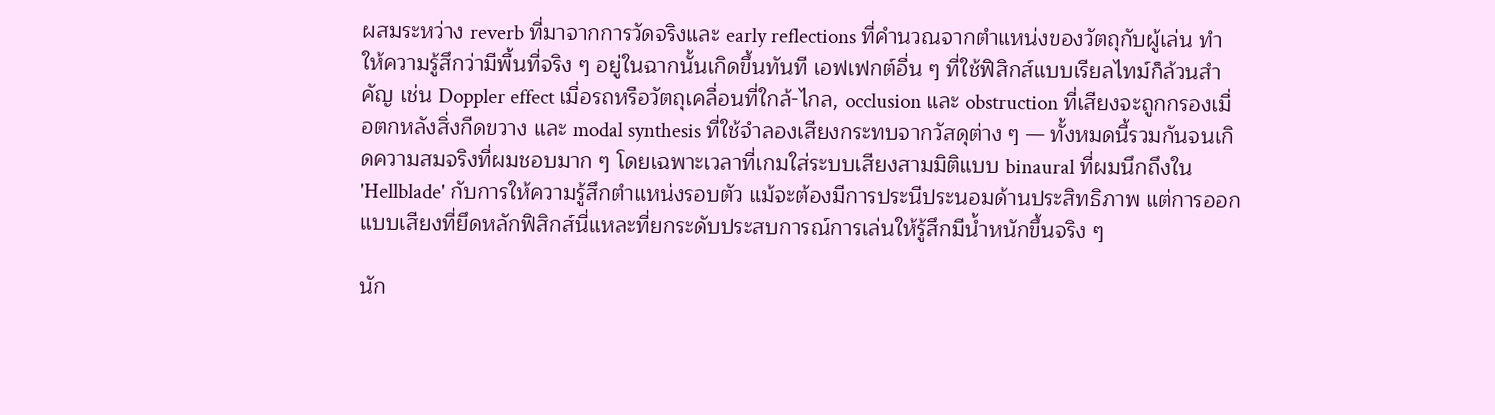ผสมระหว่าง reverb ที่มาจากการวัดจริงและ early reflections ที่คำนวณจากตำแหน่งของวัตถุกับผู้เล่น ทำให้ความรู้สึกว่ามีพื้นที่จริง ๆ อยู่ในฉากนั้นเกิดขึ้นทันที เอฟเฟกต์อื่น ๆ ที่ใช้ฟิสิกส์แบบเรียลไทม์ก็ล้วนสำคัญ เช่น Doppler effect เมื่อรถหรือวัตถุเคลื่อนที่ใกล้-ไกล, occlusion และ obstruction ที่เสียงจะถูกกรองเมื่อตกหลังสิ่งกีดขวาง และ modal synthesis ที่ใช้จำลองเสียงกระทบจากวัสดุต่าง ๆ — ทั้งหมดนี้รวมกันจนเกิดความสมจริงที่ผมชอบมาก ๆ โดยเฉพาะเวลาที่เกมใส่ระบบเสียงสามมิติแบบ binaural ที่ผมนึกถึงใน 'Hellblade' กับการให้ความรู้สึกตำแหน่งรอบตัว แม้จะต้องมีการประนีประนอมด้านประสิทธิภาพ แต่การออกแบบเสียงที่ยึดหลักฟิสิกส์นี่แหละที่ยกระดับประสบการณ์การเล่นให้รู้สึกมีน้ำหนักขึ้นจริง ๆ

นัก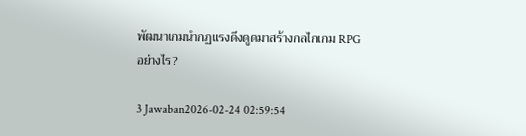พัฒนาเกมนำกฏแรงดึงดูดมาสร้างกลไกเกม RPG อย่างไร?

3 Jawaban2026-02-24 02:59:54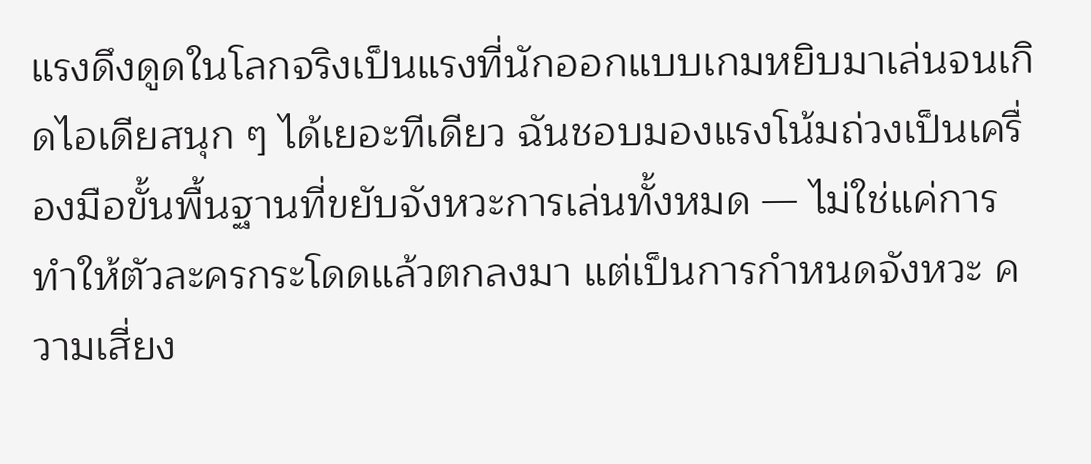แรงดึงดูดในโลกจริงเป็นแรงที่นักออกแบบเกมหยิบมาเล่นจนเกิดไอเดียสนุก ๆ ได้เยอะทีเดียว ฉันชอบมองแรงโน้มถ่วงเป็นเครื่องมือขั้นพื้นฐานที่ขยับจังหวะการเล่นทั้งหมด — ไม่ใช่แค่การทำให้ตัวละครกระโดดแล้วตกลงมา แต่เป็นการกำหนดจังหวะ ความเสี่ยง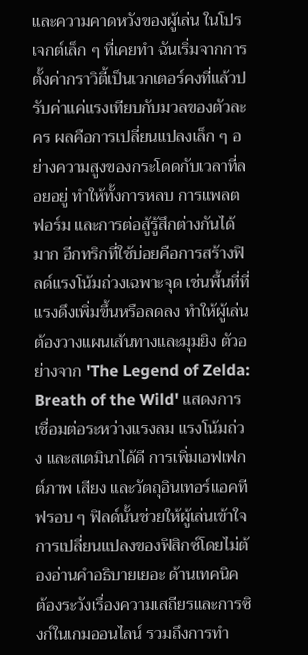และความคาดหวังของผู้เล่น ในโปรเจกต์เล็ก ๆ ที่เคยทำ ฉันเริ่มจากการตั้งค่ากราวิตี้เป็นเวกเตอร์คงที่แล้วปรับค่าแค่แรงเทียบกับมวลของตัวละคร ผลคือการเปลี่ยนแปลงเล็ก ๆ อย่างความสูงของกระโดดกับเวลาที่ลอยอยู่ ทำให้ทั้งการหลบ การแพลตฟอร์ม และการต่อสู้รู้สึกต่างกันได้มาก อีกทริกที่ใช้บ่อยคือการสร้างฟิลด์แรงโน้มถ่วงเฉพาะจุด เช่นพื้นที่ที่แรงดึงเพิ่มขึ้นหรือลดลง ทำให้ผู้เล่นต้องวางแผนเส้นทางและมุมยิง ตัวอย่างจาก 'The Legend of Zelda: Breath of the Wild' แสดงการเชื่อมต่อระหว่างแรงลม แรงโน้มถ่วง และสเตมินาได้ดี การเพิ่มเอฟเฟกต์ภาพ เสียง และวัตถุอินเทอร์แอคทีฟรอบ ๆ ฟิลด์นั้นช่วยให้ผู้เล่นเข้าใจการเปลี่ยนแปลงของฟิสิกซ์โดยไม่ต้องอ่านคำอธิบายเยอะ ด้านเทคนิค ต้องระวังเรื่องความเสถียรและการซิงก์ในเกมออนไลน์ รวมถึงการทำ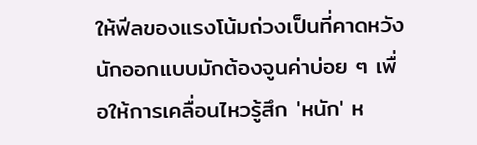ให้ฟีลของแรงโน้มถ่วงเป็นที่คาดหวัง นักออกแบบมักต้องจูนค่าบ่อย ๆ เพื่อให้การเคลื่อนไหวรู้สึก 'หนัก' ห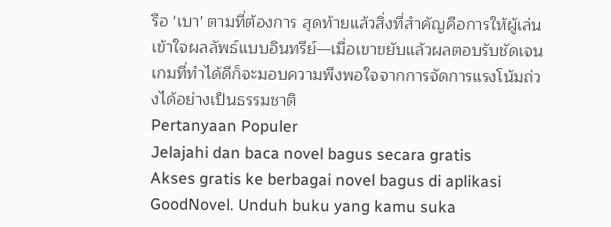รือ 'เบา' ตามที่ต้องการ สุดท้ายแล้วสิ่งที่สำคัญคือการให้ผู้เล่นเข้าใจผลลัพธ์แบบอินทรีย์—เมื่อเขาขยับแล้วผลตอบรับชัดเจน เกมที่ทำได้ดีก็จะมอบความพึงพอใจจากการจัดการแรงโน้มถ่วงได้อย่างเป็นธรรมชาติ
Pertanyaan Populer
Jelajahi dan baca novel bagus secara gratis
Akses gratis ke berbagai novel bagus di aplikasi GoodNovel. Unduh buku yang kamu suka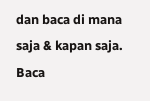dan baca di mana saja & kapan saja.
Baca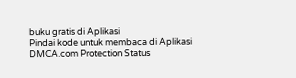buku gratis di Aplikasi
Pindai kode untuk membaca di Aplikasi
DMCA.com Protection Status